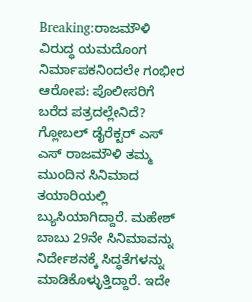Breaking:ರಾಜಮೌಳಿ ವಿರುದ್ಧ ಯಮದೊಂಗ ನಿರ್ಮಾಪಕನಿಂದಲೇ ಗಂಭೀರ ಆರೋಪ: ಪೊಲೀಸರಿಗೆ ಬರೆದ ಪತ್ರದಲ್ಲೇನಿದೆ?
ಗ್ಲೋಬಲ್ ಡೈರೆಕ್ಟರ್ ಎಸ್ ಎಸ್ ರಾಜಮೌಳಿ ತಮ್ಮ ಮುಂದಿನ ಸಿನಿಮಾದ ತಯಾರಿಯಲ್ಲಿ ಬ್ಯುಸಿಯಾಗಿದ್ದಾರೆ. ಮಹೇಶ್ ಬಾಬು 29ನೇ ಸಿನಿಮಾವನ್ನು ನಿರ್ದೇಶನಕ್ಕೆ ಸಿದ್ಧತೆಗಳನ್ನು ಮಾಡಿಕೊಳ್ಳುತ್ತಿದ್ದಾರೆ. ಇದೇ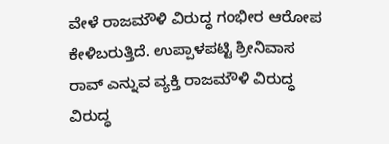ವೇಳೆ ರಾಜಮೌಳಿ ವಿರುದ್ಧ ಗಂಭೀರ ಆರೋಪ ಕೇಳಿಬರುತ್ತಿದೆ. ಉಪ್ಪಾಳಪಟ್ಟಿ ಶ್ರೀನಿವಾಸ ರಾವ್ ಎನ್ನುವ ವ್ಯಕ್ತಿ ರಾಜಮೌಳಿ ವಿರುದ್ಧ ವಿರುದ್ಧ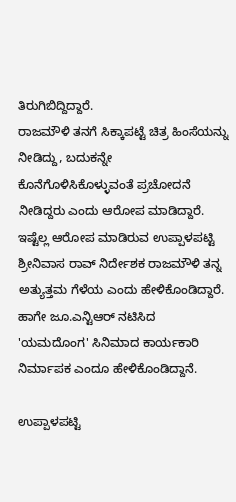ತಿರುಗಿಬಿದ್ದಿದ್ದಾರೆ.
ರಾಜಮೌಳಿ ತನಗೆ ಸಿಕ್ಕಾಪಟ್ಟೆ ಚಿತ್ರ ಹಿಂಸೆಯನ್ನು ನೀಡಿದ್ದು, ಬದುಕನ್ನೇ ಕೊನೆಗೊಳಿಸಿಕೊಳ್ಳುವಂತೆ ಪ್ರಚೋದನೆ ನೀಡಿದ್ದರು ಎಂದು ಆರೋಪ ಮಾಡಿದ್ದಾರೆ. ಇಷ್ಟೆಲ್ಲ ಆರೋಪ ಮಾಡಿರುವ ಉಪ್ಪಾಳಪಟ್ಟಿ ಶ್ರೀನಿವಾಸ ರಾವ್ ನಿರ್ದೇಶಕ ರಾಜಮೌಳಿ ತನ್ನ ಅತ್ಯುತ್ತಮ ಗೆಳೆಯ ಎಂದು ಹೇಳಿಕೊಂಡಿದ್ದಾರೆ. ಹಾಗೇ ಜೂ.ಎನ್ಟಿಆರ್ ನಟಿಸಿದ 'ಯಮದೊಂಗ' ಸಿನಿಮಾದ ಕಾರ್ಯಕಾರಿ ನಿರ್ಮಾಪಕ ಎಂದೂ ಹೇಳಿಕೊಂಡಿದ್ದಾನೆ.

ಉಪ್ಪಾಳಪಟ್ಟಿ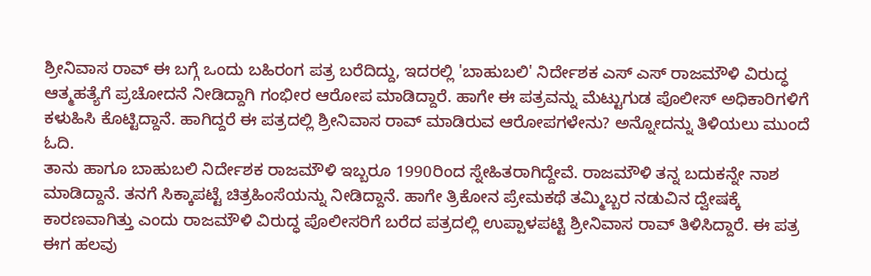ಶ್ರೀನಿವಾಸ ರಾವ್ ಈ ಬಗ್ಗೆ ಒಂದು ಬಹಿರಂಗ ಪತ್ರ ಬರೆದಿದ್ದು, ಇದರಲ್ಲಿ 'ಬಾಹುಬಲಿ' ನಿರ್ದೇಶಕ ಎಸ್ ಎಸ್ ರಾಜಮೌಳಿ ವಿರುದ್ಧ ಆತ್ಮಹತ್ಯೆಗೆ ಪ್ರಚೋದನೆ ನೀಡಿದ್ದಾಗಿ ಗಂಭೀರ ಆರೋಪ ಮಾಡಿದ್ದಾರೆ. ಹಾಗೇ ಈ ಪತ್ರವನ್ನು ಮೆಟ್ಟುಗುಡ ಪೊಲೀಸ್ ಅಧಿಕಾರಿಗಳಿಗೆ ಕಳುಹಿಸಿ ಕೊಟ್ಟಿದ್ದಾನೆ. ಹಾಗಿದ್ದರೆ ಈ ಪತ್ರದಲ್ಲಿ ಶ್ರೀನಿವಾಸ ರಾವ್ ಮಾಡಿರುವ ಆರೋಪಗಳೇನು? ಅನ್ನೋದನ್ನು ತಿಳಿಯಲು ಮುಂದೆ ಓದಿ.
ತಾನು ಹಾಗೂ ಬಾಹುಬಲಿ ನಿರ್ದೇಶಕ ರಾಜಮೌಳಿ ಇಬ್ಬರೂ 1990ರಿಂದ ಸ್ನೇಹಿತರಾಗಿದ್ದೇವೆ. ರಾಜಮೌಳಿ ತನ್ನ ಬದುಕನ್ನೇ ನಾಶ ಮಾಡಿದ್ದಾನೆ. ತನಗೆ ಸಿಕ್ಕಾಪಟ್ಟೆ ಚಿತ್ರಹಿಂಸೆಯನ್ನು ನೀಡಿದ್ದಾನೆ. ಹಾಗೇ ತ್ರಿಕೋನ ಪ್ರೇಮಕಥೆ ತಮ್ಮಿಬ್ಬರ ನಡುವಿನ ದ್ವೇಷಕ್ಕೆ ಕಾರಣವಾಗಿತ್ತು ಎಂದು ರಾಜಮೌಳಿ ವಿರುದ್ಧ ಪೊಲೀಸರಿಗೆ ಬರೆದ ಪತ್ರದಲ್ಲಿ ಉಪ್ಪಾಳಪಟ್ಟಿ ಶ್ರೀನಿವಾಸ ರಾವ್ ತಿಳಿಸಿದ್ದಾರೆ. ಈ ಪತ್ರ ಈಗ ಹಲವು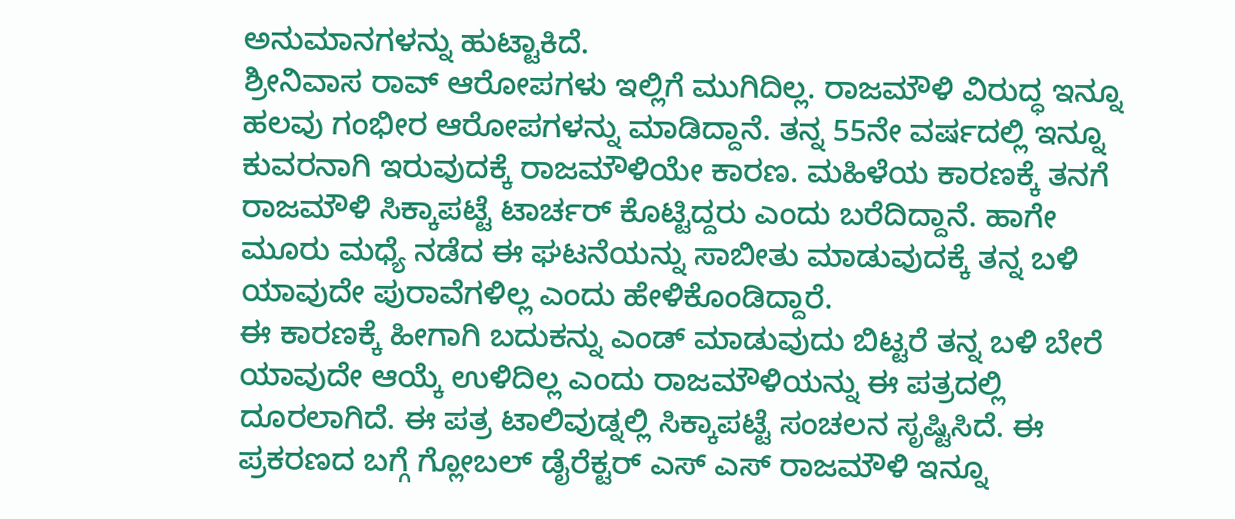ಅನುಮಾನಗಳನ್ನು ಹುಟ್ಟಾಕಿದೆ.
ಶ್ರೀನಿವಾಸ ರಾವ್ ಆರೋಪಗಳು ಇಲ್ಲಿಗೆ ಮುಗಿದಿಲ್ಲ. ರಾಜಮೌಳಿ ವಿರುದ್ಧ ಇನ್ನೂ ಹಲವು ಗಂಭೀರ ಆರೋಪಗಳನ್ನು ಮಾಡಿದ್ದಾನೆ. ತನ್ನ 55ನೇ ವರ್ಷದಲ್ಲಿ ಇನ್ನೂ ಕುವರನಾಗಿ ಇರುವುದಕ್ಕೆ ರಾಜಮೌಳಿಯೇ ಕಾರಣ. ಮಹಿಳೆಯ ಕಾರಣಕ್ಕೆ ತನಗೆ ರಾಜಮೌಳಿ ಸಿಕ್ಕಾಪಟ್ಟೆ ಟಾರ್ಚರ್ ಕೊಟ್ಟಿದ್ದರು ಎಂದು ಬರೆದಿದ್ದಾನೆ. ಹಾಗೇ ಮೂರು ಮಧ್ಯೆ ನಡೆದ ಈ ಘಟನೆಯನ್ನು ಸಾಬೀತು ಮಾಡುವುದಕ್ಕೆ ತನ್ನ ಬಳಿ ಯಾವುದೇ ಪುರಾವೆಗಳಿಲ್ಲ ಎಂದು ಹೇಳಿಕೊಂಡಿದ್ದಾರೆ.
ಈ ಕಾರಣಕ್ಕೆ ಹೀಗಾಗಿ ಬದುಕನ್ನು ಎಂಡ್ ಮಾಡುವುದು ಬಿಟ್ಟರೆ ತನ್ನ ಬಳಿ ಬೇರೆ ಯಾವುದೇ ಆಯ್ಕೆ ಉಳಿದಿಲ್ಲ ಎಂದು ರಾಜಮೌಳಿಯನ್ನು ಈ ಪತ್ರದಲ್ಲಿ ದೂರಲಾಗಿದೆ. ಈ ಪತ್ರ ಟಾಲಿವುಡ್ನಲ್ಲಿ ಸಿಕ್ಕಾಪಟ್ಟೆ ಸಂಚಲನ ಸೃಷ್ಟಿಸಿದೆ. ಈ ಪ್ರಕರಣದ ಬಗ್ಗೆ ಗ್ಲೋಬಲ್ ಡೈರೆಕ್ಟರ್ ಎಸ್ ಎಸ್ ರಾಜಮೌಳಿ ಇನ್ನೂ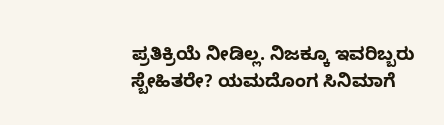ಪ್ರತಿಕ್ರಿಯೆ ನೀಡಿಲ್ಲ. ನಿಜಕ್ಕೂ ಇವರಿಬ್ಬರು ಸ್ಬೇಹಿತರೇ? ಯಮದೊಂಗ ಸಿನಿಮಾಗೆ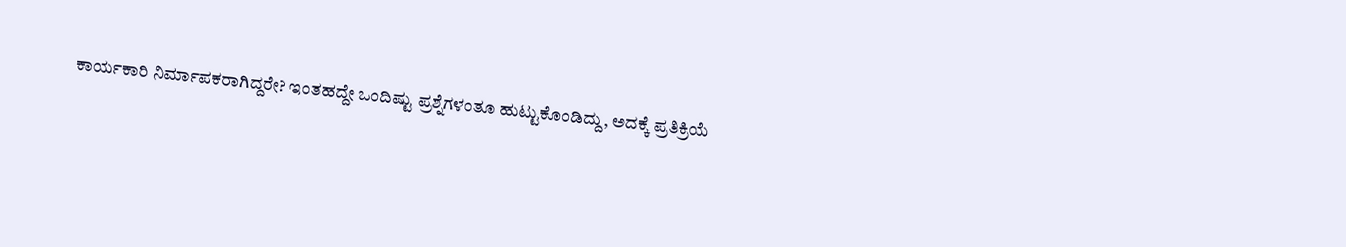ಕಾರ್ಯಕಾರಿ ನಿರ್ಮಾಪಕರಾಗಿದ್ದರೇ? ಇಂತಹದ್ದೇ ಒಂದಿಷ್ಟು ಪ್ರಶ್ನೆಗಳಂತೂ ಹುಟ್ಟುಕೊಂಡಿದ್ದು, ಅದಕ್ಕೆ ಪ್ರತಿಕ್ರಿಯೆ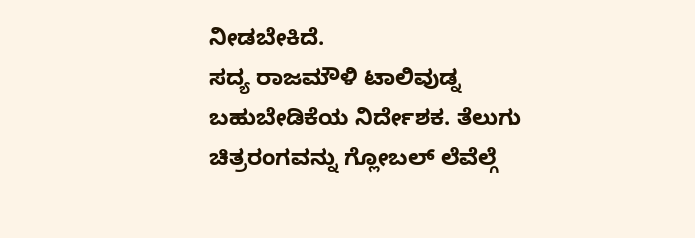ನೀಡಬೇಕಿದೆ.
ಸದ್ಯ ರಾಜಮೌಳಿ ಟಾಲಿವುಡ್ನ ಬಹುಬೇಡಿಕೆಯ ನಿರ್ದೇಶಕ. ತೆಲುಗು ಚಿತ್ರರಂಗವನ್ನು ಗ್ಲೋಬಲ್ ಲೆವೆಲ್ಗೆ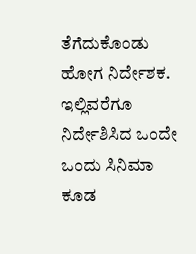ತೆಗೆದುಕೊಂಡು ಹೋಗ ನಿರ್ದೇಶಕ. ಇಲ್ಲಿವರೆಗೂ ನಿರ್ದೇಶಿಸಿದ ಒಂದೇ ಒಂದು ಸಿನಿಮಾ ಕೂಡ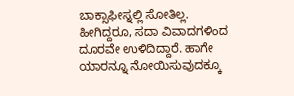ಬಾಕ್ಸಾಫೀಸ್ನಲ್ಲಿ ಸೋತಿಲ್ಲ. ಹೀಗಿದ್ದರೂ, ಸದಾ ವಿವಾದಗಳಿಂದ ದೂರವೇ ಉಳಿದಿದ್ದಾರೆ. ಹಾಗೇ ಯಾರನ್ನೂ ನೋಯಿಸುವುದಕ್ಕೂ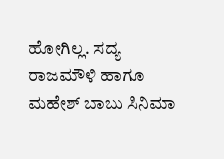ಹೋಗಿಲ್ಲ. ಸದ್ಯ ರಾಜಮೌಳಿ ಹಾಗೂ ಮಹೇಶ್ ಬಾಬು ಸಿನಿಮಾ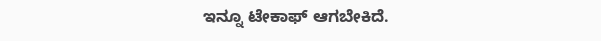ಇನ್ನೂ ಟೇಕಾಫ್ ಆಗಬೇಕಿದೆ.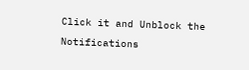Click it and Unblock the Notifications